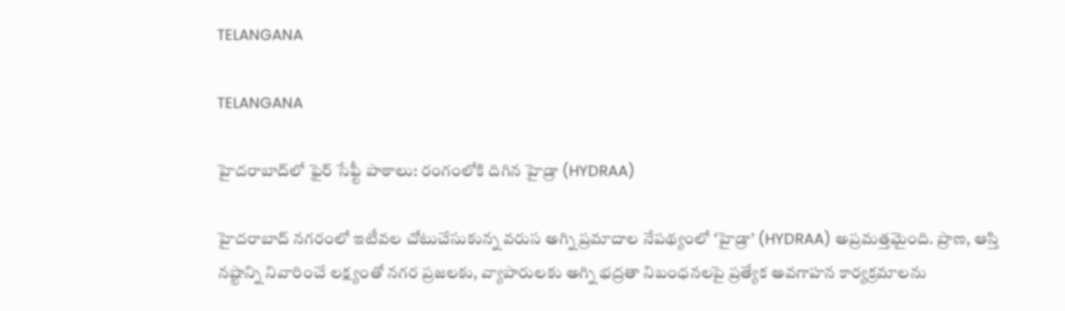TELANGANA

TELANGANA

హైదరాబాద్‌లో ఫైర్ సేఫ్టీ పాఠాలు: రంగంలోకి దిగిన హైడ్రా (HYDRAA)

హైదరాబాద్ నగరంలో ఇటీవల చోటుచేసుకున్న వరుస అగ్ని ప్రమాదాల నేపథ్యంలో ‘హైడ్రా’ (HYDRAA) అప్రమత్తమైంది. ప్రాణ, ఆస్తి నష్టాన్ని నివారించే లక్ష్యంతో నగర ప్రజలకు, వ్యాపారులకు అగ్ని భద్రతా నిబంధనలపై ప్రత్యేక అవగాహన కార్యక్రమాలను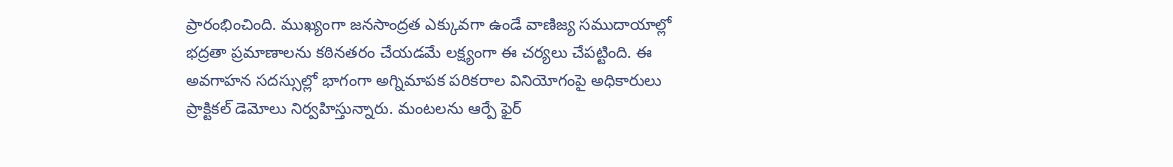ప్రారంభించింది. ముఖ్యంగా జనసాంద్రత ఎక్కువగా ఉండే వాణిజ్య సముదాయాల్లో భద్రతా ప్రమాణాలను కఠినతరం చేయడమే లక్ష్యంగా ఈ చర్యలు చేపట్టింది. ఈ అవగాహన సదస్సుల్లో భాగంగా అగ్నిమాపక పరికరాల వినియోగంపై అధికారులు ప్రాక్టికల్ డెమోలు నిర్వహిస్తున్నారు. మంటలను ఆర్పే ఫైర్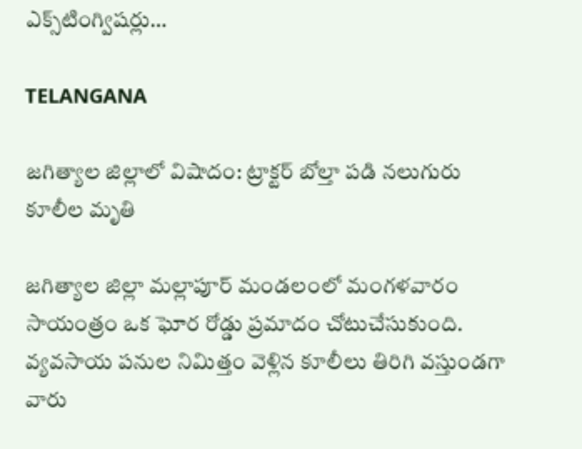ఎక్స్‌టింగ్విషర్లు…

TELANGANA

జగిత్యాల జిల్లాలో విషాదం: ట్రాక్టర్ బోల్తా పడి నలుగురు కూలీల మృతి

జగిత్యాల జిల్లా మల్లాపూర్ మండలంలో మంగళవారం సాయంత్రం ఒక ఘోర రోడ్డు ప్రమాదం చోటుచేసుకుంది. వ్యవసాయ పనుల నిమిత్తం వెళ్లిన కూలీలు తిరిగి వస్తుండగా వారు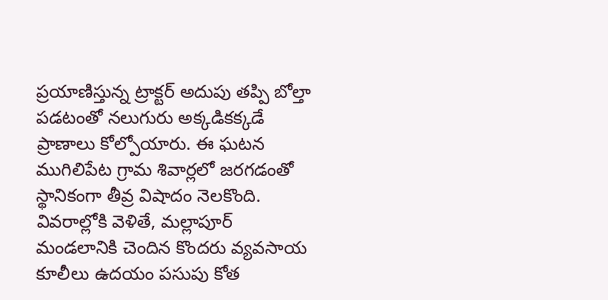ప్రయాణిస్తున్న ట్రాక్టర్ అదుపు తప్పి బోల్తా పడటంతో నలుగురు అక్కడికక్కడే ప్రాణాలు కోల్పోయారు. ఈ ఘటన ముగిలిపేట గ్రామ శివార్లలో జరగడంతో స్థానికంగా తీవ్ర విషాదం నెలకొంది. వివరాల్లోకి వెళితే, మల్లాపూర్ మండలానికి చెందిన కొందరు వ్యవసాయ కూలీలు ఉదయం పసుపు కోత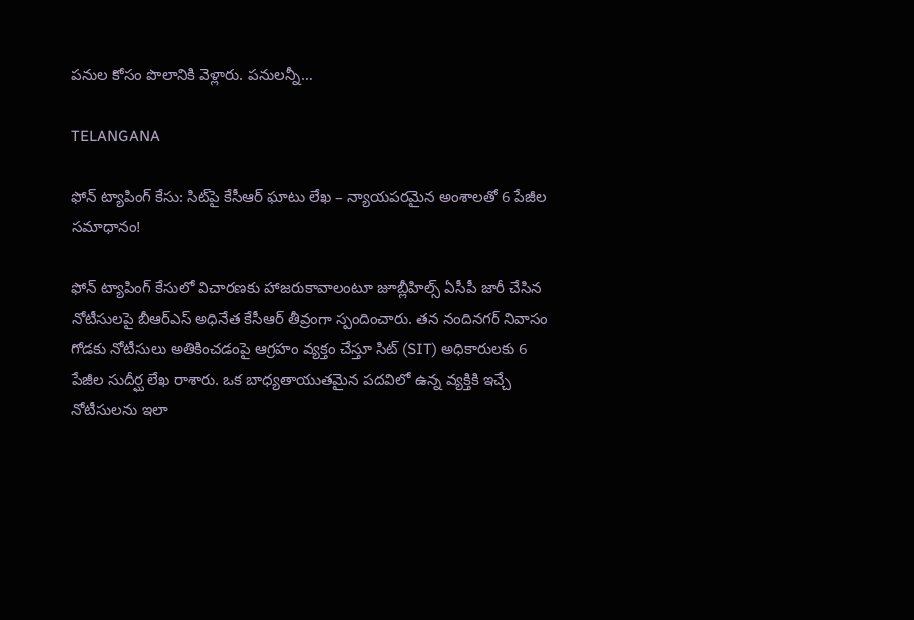పనుల కోసం పొలానికి వెళ్లారు. పనులన్నీ…

TELANGANA

ఫోన్ ట్యాపింగ్ కేసు: సిట్‌పై కేసీఆర్ ఘాటు లేఖ – న్యాయపరమైన అంశాలతో 6 పేజీల సమాధానం!

ఫోన్ ట్యాపింగ్ కేసులో విచారణకు హాజరుకావాలంటూ జూబ్లీహిల్స్ ఏసీపీ జారీ చేసిన నోటీసులపై బీఆర్ఎస్ అధినేత కేసీఆర్ తీవ్రంగా స్పందించారు. తన నందినగర్ నివాసం గోడకు నోటీసులు అతికించడంపై ఆగ్రహం వ్యక్తం చేస్తూ సిట్ (SIT) అధికారులకు 6 పేజీల సుదీర్ఘ లేఖ రాశారు. ఒక బాధ్యతాయుతమైన పదవిలో ఉన్న వ్యక్తికి ఇచ్చే నోటీసులను ఇలా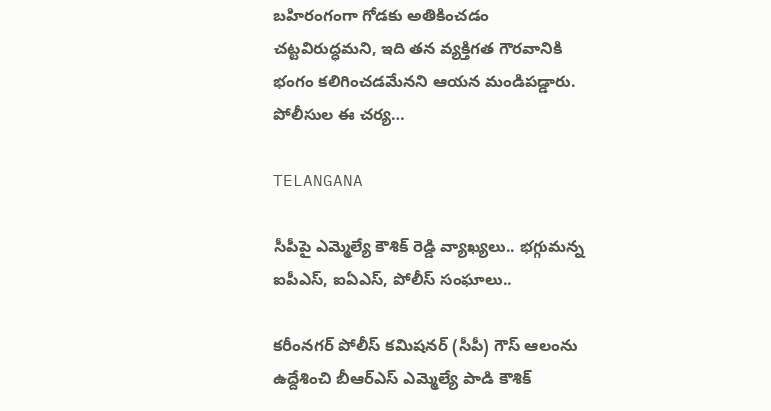బహిరంగంగా గోడకు అతికించడం చట్టవిరుద్ధమని, ఇది తన వ్యక్తిగత గౌరవానికి భంగం కలిగించడమేనని ఆయన మండిపడ్డారు. పోలీసుల ఈ చర్య…

TELANGANA

సీపీపై ఎమ్మెల్యే కౌశిక్ రెడ్డి వ్యాఖ్యలు.. భగ్గుమన్న ఐపీఎస్, ఐఏఎస్, పోలీస్ సంఘాలు..

కరీంనగర్ పోలీస్ కమిషనర్ (సీపీ) గౌస్ ఆలంను ఉద్దేశించి బీఆర్ఎస్ ఎమ్మెల్యే పాడి కౌశిక్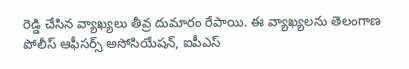రెడ్డి చేసిన వ్యాఖ్యలు తీవ్ర దుమారం రేపాయి. ఈ వ్యాఖ్యలను తెలంగాణ పోలీస్ ఆఫీసర్స్ అసోసియేషన్, ఐపీఎస్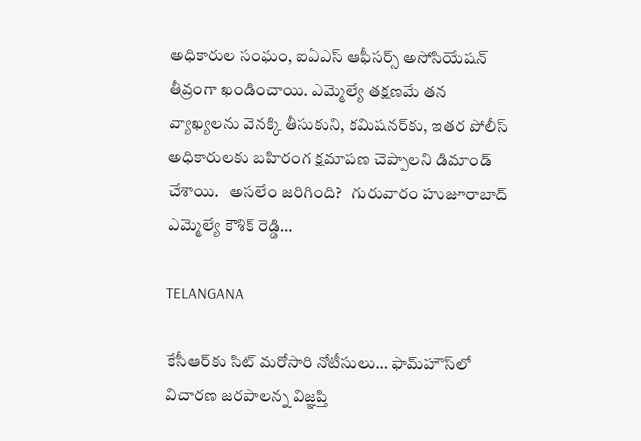అధికారుల సంఘం, ఐఏఎస్ ఆఫీసర్స్ అసోసియేషన్ తీవ్రంగా ఖండించాయి. ఎమ్మెల్యే తక్షణమే తన వ్యాఖ్యలను వెనక్కి తీసుకుని, కమిషనర్‌కు, ఇతర పోలీస్ అధికారులకు బహిరంగ క్షమాపణ చెప్పాలని డిమాండ్ చేశాయి.   అసలేం జరిగింది?   గురువారం హుజూరాబాద్ ఎమ్మెల్యే కౌశిక్ రెడ్డి…

TELANGANA

కేసీఆర్‌కు సిట్ మరోసారి నోటీసులు… ఫామ్‌హౌస్‌లో విచారణ జరపాలన్న విజ్ఞప్తి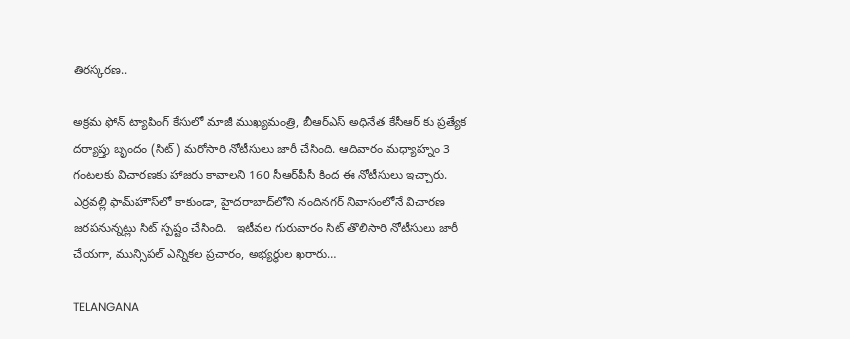తిరస్కరణ..

అక్రమ ఫోన్ ట్యాపింగ్ కేసులో మాజీ ముఖ్యమంత్రి, బీఆర్ఎస్ అధినేత కేసీఆర్ కు ప్రత్యేక దర్యాప్తు బృందం (సిట్) మరోసారి నోటీసులు జారీ చేసింది. ఆదివారం మధ్యాహ్నం 3 గంటలకు విచారణకు హాజరు కావాలని 160 సీఆర్‌పీసీ కింద ఈ నోటీసులు ఇచ్చారు. ఎర్రవల్లి ఫామ్‌హౌస్‌లో కాకుండా, హైదరాబాద్‌లోని నందినగర్ నివాసంలోనే విచారణ జరపనున్నట్లు సిట్ స్పష్టం చేసింది.   ఇటీవల గురువారం సిట్ తొలిసారి నోటీసులు జారీ చేయగా, మున్సిపల్ ఎన్నికల ప్రచారం, అభ్యర్థుల ఖరారు…

TELANGANA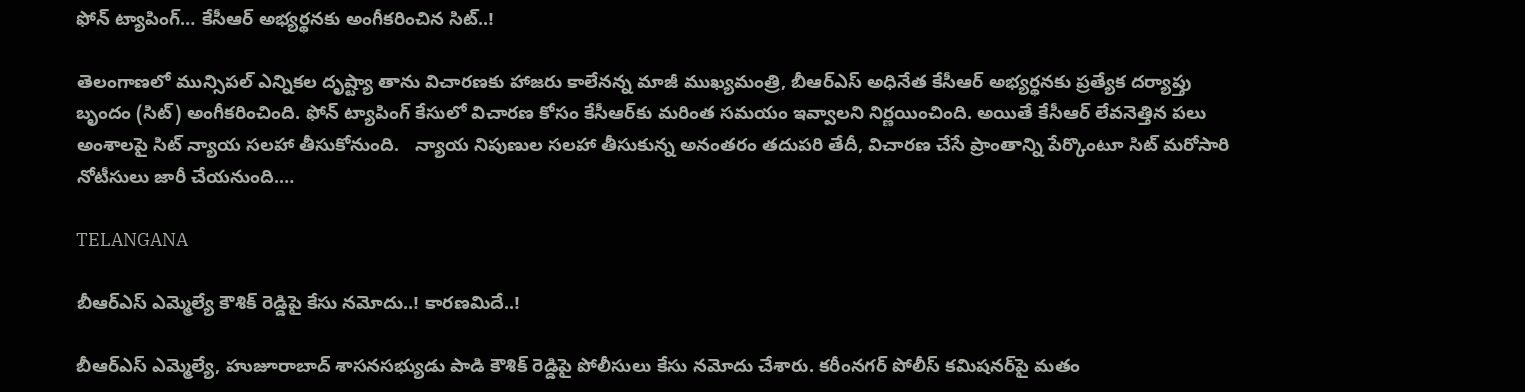ఫోన్ ట్యాపింగ్… కేసీఆర్ అభ్యర్థనకు అంగీకరించిన సిట్..!

తెలంగాణలో మున్సిపల్ ఎన్నికల దృష్ట్యా తాను విచారణకు హాజరు కాలేనన్న మాజీ ముఖ్యమంత్రి, బీఆర్ఎస్ అధినేత కేసీఆర్ అభ్యర్థనకు ప్రత్యేక దర్యాప్తు బృందం (సిట్) అంగీకరించింది. ఫోన్ ట్యాపింగ్ కేసులో విచారణ కోసం కేసీఆర్‌కు మరింత సమయం ఇవ్వాలని నిర్ణయించింది. అయితే కేసీఆర్ లేవనెత్తిన పలు అంశాలపై సిట్ న్యాయ సలహా తీసుకోనుంది.   న్యాయ నిపుణుల సలహా తీసుకున్న అనంతరం తదుపరి తేదీ, విచారణ చేసే ప్రాంతాన్ని పేర్కొంటూ సిట్ మరోసారి నోటీసులు జారీ చేయనుంది.…

TELANGANA

బీఆర్ఎస్ ఎమ్మెల్యే కౌశిక్ రెడ్డిపై కేసు నమోదు..! కార‌ణ‌మిదే..!

బీఆర్ఎస్ ఎమ్మెల్యే, హుజూరాబాద్ శాసనసభ్యుడు పాడి కౌశిక్ రెడ్డిపై పోలీసులు కేసు నమోదు చేశారు. కరీంనగర్ పోలీస్ కమిషనర్‌పై మతం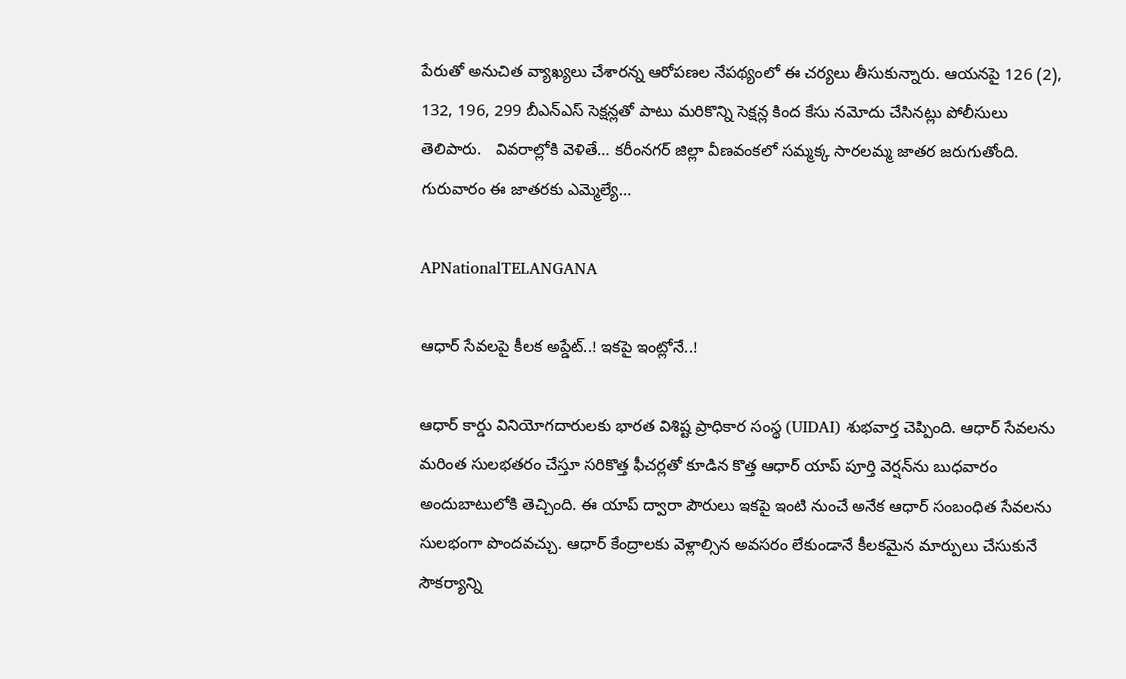పేరుతో అనుచిత వ్యాఖ్యలు చేశారన్న ఆరోపణల నేపథ్యంలో ఈ చర్యలు తీసుకున్నారు. ఆయనపై 126 (2), 132, 196, 299 బీఎన్ఎస్ సెక్షన్లతో పాటు మరికొన్ని సెక్షన్ల కింద కేసు నమోదు చేసినట్లు పోలీసులు తెలిపారు.   వివరాల్లోకి వెళితే… కరీంనగర్ జిల్లా వీణవంకలో సమ్మక్క సారలమ్మ జాతర జరుగుతోంది. గురువారం ఈ జాతరకు ఎమ్మెల్యే…

APNationalTELANGANA

ఆధార్ సేవలపై కీలక అప్డేట్..! ఇకపై ఇంట్లోనే..!

ఆధార్ కార్డు వినియోగదారులకు భారత విశిష్ట ప్రాధికార సంస్థ (UIDAI) శుభవార్త చెప్పింది. ఆధార్ సేవలను మరింత సులభతరం చేస్తూ సరికొత్త ఫీచర్లతో కూడిన కొత్త ఆధార్ యాప్ పూర్తి వెర్షన్‌ను బుధవారం అందుబాటులోకి తెచ్చింది. ఈ యాప్ ద్వారా పౌరులు ఇకపై ఇంటి నుంచే అనేక ఆధార్ సంబంధిత సేవలను సులభంగా పొందవచ్చు. ఆధార్ కేంద్రాలకు వెళ్లాల్సిన అవసరం లేకుండానే కీలకమైన మార్పులు చేసుకునే సౌకర్యాన్ని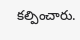కల్పించారు.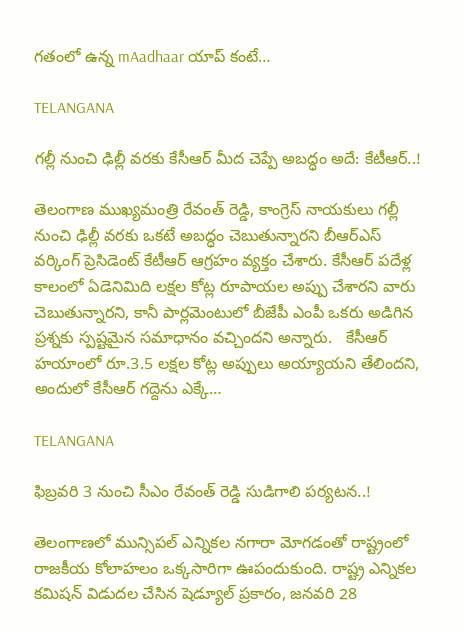గతంలో ఉన్న mAadhaar యాప్ కంటే…

TELANGANA

గల్లీ నుంచి ఢిల్లీ వరకు కేసీఆర్ మీద చెప్పే అబద్ధం అదే: కేటీఆర్..!

తెలంగాణ ముఖ్యమంత్రి రేవంత్ రెడ్డి, కాంగ్రెస్ నాయకులు గల్లీ నుంచి ఢిల్లీ వరకు ఒకటే అబద్ధం చెబుతున్నారని బీఆర్ఎస్ వర్కింగ్ ప్రెసిడెంట్ కేటీఆర్ ఆగ్రహం వ్యక్తం చేశారు. కేసీఆర్ పదేళ్ల కాలంలో ఏడెనిమిది లక్షల కోట్ల రూపాయల అప్పు చేశారని వారు చెబుతున్నారని, కానీ పార్లమెంటులో బీజేపీ ఎంపీ ఒకరు అడిగిన ప్రశ్నకు స్పష్టమైన సమాధానం వచ్చిందని అన్నారు.   కేసీఆర్ హయాంలో రూ.3.5 లక్షల కోట్ల అప్పులు అయ్యాయని తేలిందని, అందులో కేసీఆర్ గద్దెను ఎక్కే…

TELANGANA

ఫిబ్రవరి 3 నుంచి సీఎం రేవంత్ రెడ్డి సుడిగాలి పర్యటన..!

తెలంగాణలో మున్సిపల్ ఎన్నికల నగారా మోగడంతో రాష్ట్రంలో రాజకీయ కోలాహలం ఒక్కసారిగా ఊపందుకుంది. రాష్ట్ర ఎన్నికల కమిషన్ విడుదల చేసిన షెడ్యూల్ ప్రకారం, జనవరి 28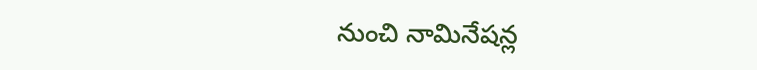నుంచి నామినేషన్ల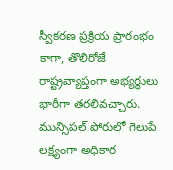స్వీకరణ ప్రక్రియ ప్రారంభం కాగా, తొలిరోజే రాష్ట్రవ్యాప్తంగా అభ్యర్థులు భారీగా తరలివచ్చారు.   మున్సిపల్ పోరులో గెలుపే లక్ష్యంగా అధికార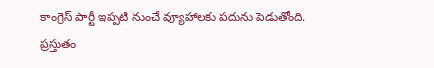కాంగ్రెస్ పార్టీ ఇప్పటి నుంచే వ్యూహాలకు పదును పెడుతోంది. ప్రస్తుతం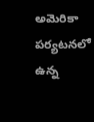అమెరికా పర్యటనలో ఉన్న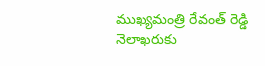ముఖ్యమంత్రి రేవంత్ రెడ్డి నెలాఖరుకు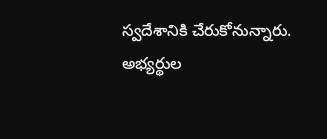స్వదేశానికి చేరుకోనున్నారు. అభ్యర్థుల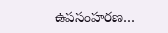ఉపసంహరణ…